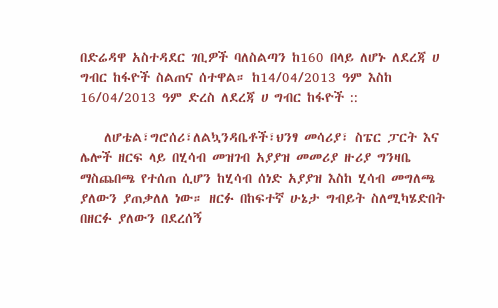በድሬዳዋ አስተዳደር ገቢዎች ባለስልጣን ከ160 በላይ ለሆኑ ለደረጃ ሀ ግብር ከፋዮች ስልጠና ሰተዋል። ከ14/04/2013 ዓም እስከ 16/04/2013 ዓም ድረስ ለደረጃ ሀ ግብር ከፋዮች ::

    ለሆቴል፣ግሮሰሪ፣ለልኳንዳቤቶች፣ህንፃ መሳሪያ፣ ስፔር ፓርት እና ሌሎች ዘርፍ ላይ በሂሳብ መዝገብ አያያዝ መመሪያ ዙሪያ ግንዛቤ ማስጨበጫ የተሰጠ ሲሆን ከሂሳብ ሰነድ አያያዝ እስከ ሂሳብ መግለጫ ያለውን ያጠቃለለ ነው። ዘርፉ በከፍተኛ ሁኔታ ግብይት ስለሚካሄድበት በዘርፉ ያለውን በደረሰኝ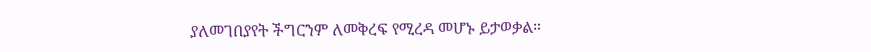ያለመገበያየት ችግርንም ለመቅረፍ የሚረዳ መሆኑ ይታወቃል።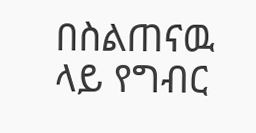በስልጠናዉ ላይ የግብር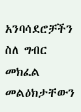አንባሳደሮቻችን ስለ ግብር መክፈል መልዕክታቸውን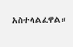አስተላልፈዋል።